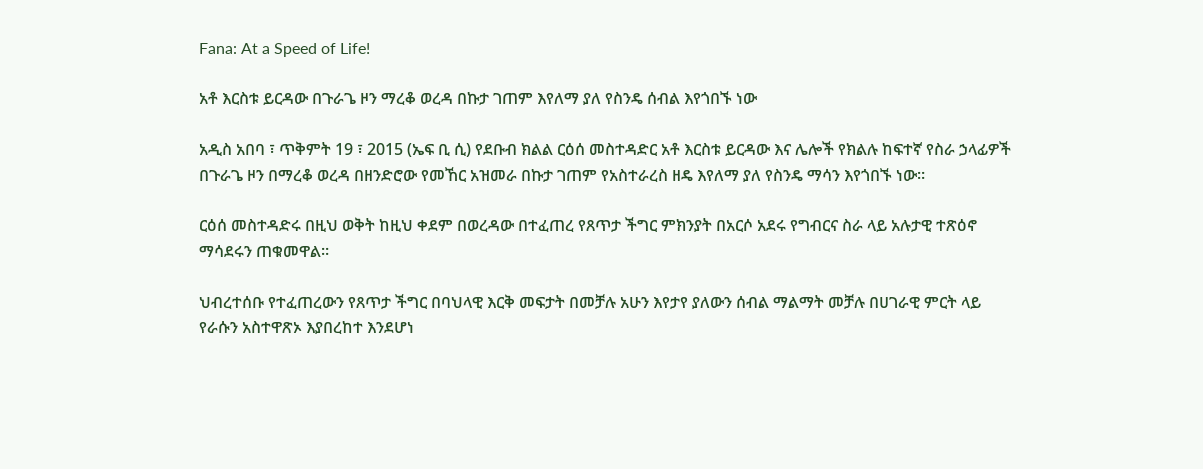Fana: At a Speed of Life!

አቶ እርስቱ ይርዳው በጉራጌ ዞን ማረቆ ወረዳ በኩታ ገጠም እየለማ ያለ የስንዴ ሰብል እየጎበኙ ነው

አዲስ አበባ ፣ ጥቅምት 19 ፣ 2015 (ኤፍ ቢ ሲ) የደቡብ ክልል ርዕሰ መስተዳድር አቶ እርስቱ ይርዳው እና ሌሎች የክልሉ ከፍተኛ የስራ ኃላፊዎች በጉራጌ ዞን በማረቆ ወረዳ በዘንድሮው የመኸር አዝመራ በኩታ ገጠም የአስተራረስ ዘዴ እየለማ ያለ የስንዴ ማሳን እየጎበኙ ነው።

ርዕሰ መስተዳድሩ በዚህ ወቅት ከዚህ ቀደም በወረዳው በተፈጠረ የጸጥታ ችግር ምክንያት በአርሶ አደሩ የግብርና ስራ ላይ አሉታዊ ተጽዕኖ ማሳደሩን ጠቁመዋል።

ህብረተሰቡ የተፈጠረውን የጸጥታ ችግር በባህላዊ እርቅ መፍታት በመቻሉ አሁን እየታየ ያለውን ሰብል ማልማት መቻሉ በሀገራዊ ምርት ላይ የራሱን አስተዋጽኦ እያበረከተ እንደሆነ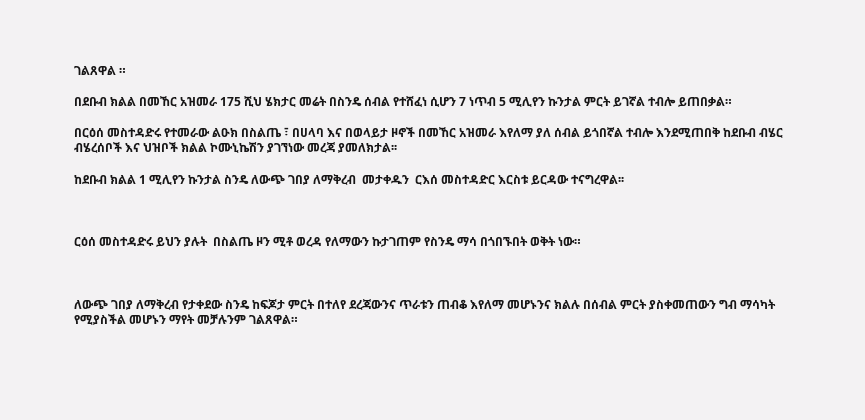ገልጸዋል ።

በደቡብ ክልል በመኸር አዝመራ 175 ሺህ ሄክታር መሬት በስንዴ ሰብል የተሸፈነ ሲሆን 7 ነጥብ 5 ሚሊየን ኩንታል ምርት ይገኛል ተብሎ ይጠበቃል።

በርዕሰ መስተዳድሩ የተመራው ልዑክ በስልጤ ፣ በሀላባ እና በወላይታ ዞኖች በመኸር አዝመራ እየለማ ያለ ሰብል ይጎበኛል ተብሎ እንደሚጠበቅ ከደቡብ ብሄር ብሄረሰቦች እና ህዝቦች ክልል ኮሙኒኬሽን ያገኘነው መረጃ ያመለክታል፡፡

ከደቡብ ክልል 1 ሚሊየን ኩንታል ስንዴ ለውጭ ገበያ ለማቅረብ  መታቀዱን  ርእሰ መስተዳድር እርስቱ ይርዳው ተናግረዋል፡፡



ርዕሰ መስተዳድሩ ይህን ያሉት  በስልጤ ዞን ሚቶ ወረዳ የለማውን ኩታገጠም የስንዴ ማሳ በጎበኙበት ወቅት ነው።



ለውጭ ገበያ ለማቅረብ የታቀደው ስንዴ ከፍጆታ ምርት በተለየ ደረጃውንና ጥራቱን ጠብቆ እየለማ መሆኑንና ክልሉ በሰብል ምርት ያስቀመጠውን ግብ ማሳካት የሚያስችል መሆኑን ማየት መቻሉንም ገልጸዋል።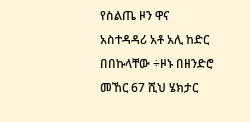የስልጤ ዞን ዋና አስተዳዳሪ አቶ አሊ ከድር በበኩላቸው ÷ዞኑ በዘንድሮ መኸር 67 ሺህ ሄክታር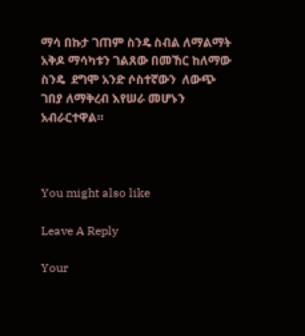ማሳ በኩታ ገጠም ስንዴ ስብል ለማልማት አቅዶ ማሳካቱን ገልጸው በመኸር ከለማው ስንዴ  ደግሞ አንድ ሶስተኛውን  ለውጭ ገበያ ለማቅረብ እየሠራ መሆኑን አብራርተዋል።



You might also like

Leave A Reply

Your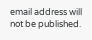email address will not be published.